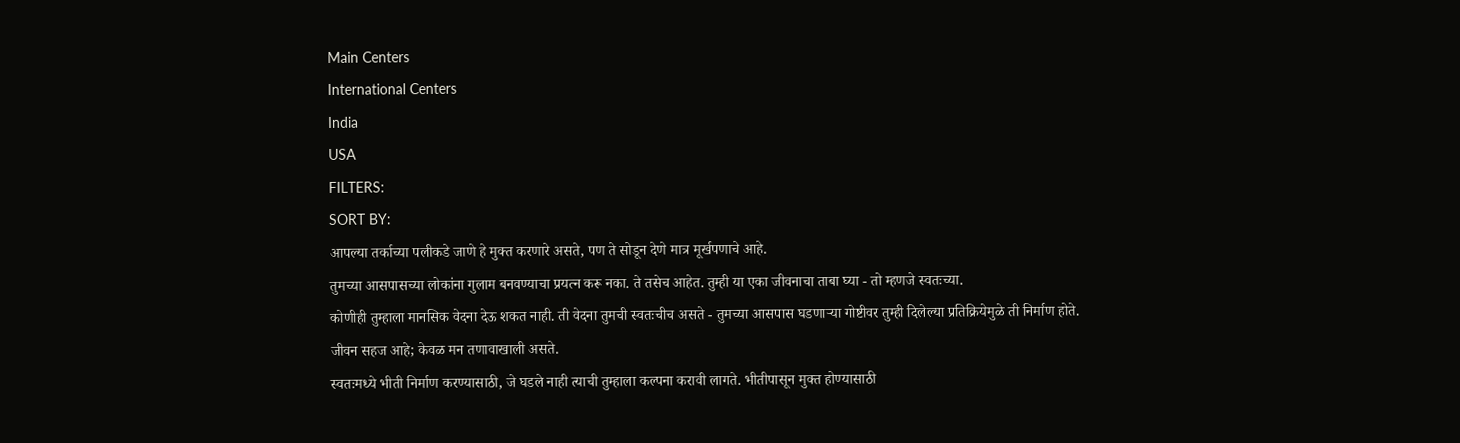Main Centers
International Centers
India
USA
FILTERS:
SORT BY:
आपल्या तर्काच्या पलीकडे जाणे हे मुक्त करणारे असते, पण ते सोडून देणे मात्र मूर्खपणाचे आहे.
तुमच्या आसपासच्या लोकांना गुलाम बनवण्याचा प्रयत्न करू नका. ते तसेच आहेत. तुम्ही या एका जीवनाचा ताबा घ्या - तो म्हणजे स्वतःच्या.
कोणीही तुम्हाला मानसिक वेदना देऊ शकत नाही. ती वेदना तुमची स्वतःचीच असते - तुमच्या आसपास घडणाऱ्या गोष्टीवर तुम्ही दिलेल्या प्रतिक्रियेमुळे ती निर्माण होते.
जीवन सहज आहे; केवळ मन तणावाखाली असते.
स्वतःमध्ये भीती निर्माण करण्यासाठी, जे घडले नाही त्याची तुम्हाला कल्पना करावी लागते. भीतीपासून मुक्त होण्यासाठी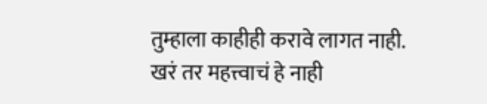तुम्हाला काहीही करावे लागत नाही.
खरं तर महत्त्वाचं हे नाही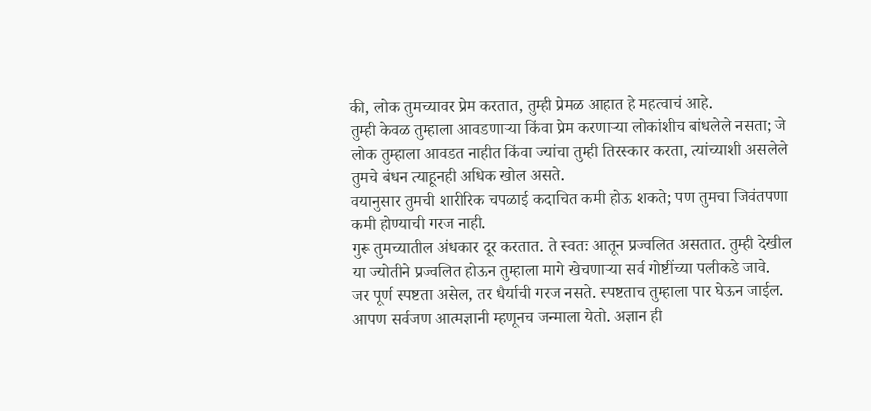की, लोक तुमच्यावर प्रेम करतात, तुम्ही प्रेमळ आहात हे महत्वाचं आहे.
तुम्ही केवळ तुम्हाला आवडणाऱ्या किंवा प्रेम करणाऱ्या लोकांशीच बांधलेले नसता; जे लोक तुम्हाला आवडत नाहीत किंवा ज्यांचा तुम्ही तिरस्कार करता, त्यांच्याशी असलेले तुमचे बंधन त्याहूनही अधिक खोल असते.
वयानुसार तुमची शारीरिक चपळाई कदाचित कमी होऊ शकते; पण तुमचा जिवंतपणा कमी होण्याची गरज नाही.
गुरू तुमच्यातील अंधकार दूर करतात. ते स्वतः आतून प्रज्वलित असतात. तुम्ही देखील या ज्योतीने प्रज्वलित होऊन तुम्हाला मागे खेचणाऱ्या सर्व गोष्टींच्या पलीकडे जावे.
जर पूर्ण स्पष्टता असेल, तर धैर्याची गरज नसते. स्पष्टताच तुम्हाला पार घेऊन जाईल.
आपण सर्वजण आत्मज्ञानी म्हणूनच जन्माला येतो. अज्ञान ही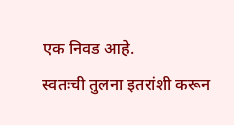एक निवड आहे.
स्वतःची तुलना इतरांशी करून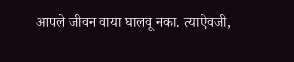आपले जीवन वाया घालवू नका. त्याऐवजी,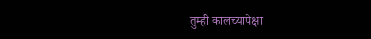तुम्ही कालच्यापेक्षा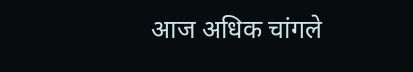आज अधिक चांगले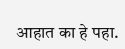आहात का हे पहा.